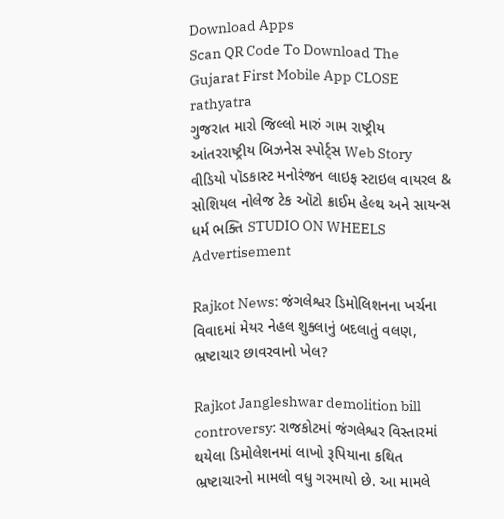Download Apps
Scan QR Code To Download The Gujarat First Mobile App CLOSE
rathyatra
ગુજરાત મારો જિલ્લો મારું ગામ રાષ્ટ્રીય આંતરરાષ્ટ્રીય બિઝનેસ સ્પોર્ટ્સ Web Story વીડિયો પૉડકાસ્ટ મનોરંજન લાઇફ સ્ટાઇલ વાયરલ & સોશિયલ નોલેજ ટેક ઑટો ક્રાઈમ હેલ્થ અને સાયન્સ ધર્મ ભક્તિ STUDIO ON WHEELS
Advertisement

Rajkot News: જંગલેશ્વર ડિમોલિશનના ખર્ચના વિવાદમાં મેયર નેહલ શુક્લાનું બદલાતું વલણ, ભ્રષ્ટાચાર છાવરવાનો ખેલ?

Rajkot Jangleshwar demolition bill controversy: રાજકોટમાં જંગલેશ્વર વિસ્તારમાં થયેલા ડિમોલેશનમાં લાખો રૂપિયાના કથિત ભ્રષ્ટાચારનો મામલો વધુ ગરમાયો છે. આ મામલે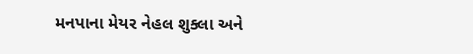મનપાના મેયર નેહલ શુક્લા અને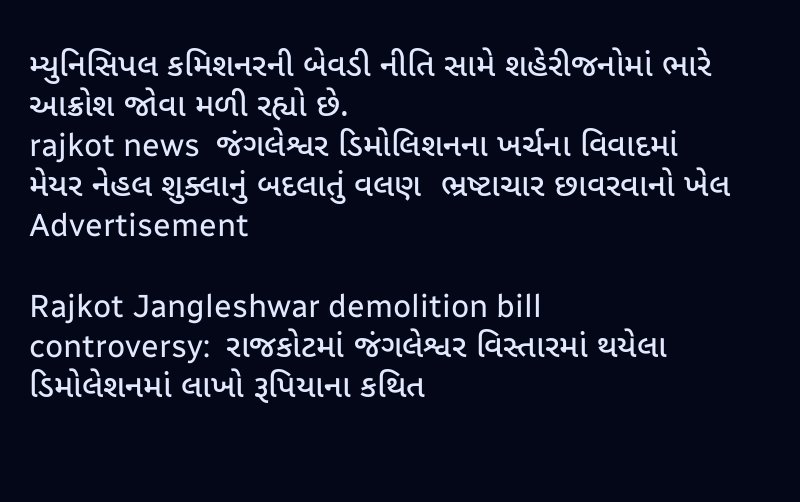મ્યુનિસિપલ કમિશનરની બેવડી નીતિ સામે શહેરીજનોમાં ભારે આક્રોશ જોવા મળી રહ્યો છે.
rajkot news  જંગલેશ્વર ડિમોલિશનના ખર્ચના વિવાદમાં મેયર નેહલ શુક્લાનું બદલાતું વલણ  ભ્રષ્ટાચાર છાવરવાનો ખેલ
Advertisement

Rajkot Jangleshwar demolition bill controversy:  રાજકોટમાં જંગલેશ્વર વિસ્તારમાં થયેલા ડિમોલેશનમાં લાખો રૂપિયાના કથિત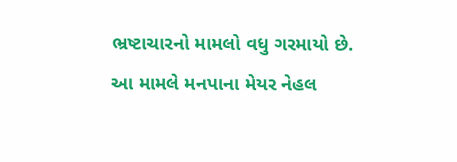ભ્રષ્ટાચારનો મામલો વધુ ગરમાયો છે. આ મામલે મનપાના મેયર નેહલ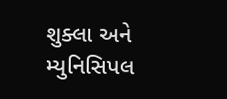શુક્લા અને મ્યુનિસિપલ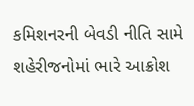કમિશનરની બેવડી નીતિ સામે શહેરીજનોમાં ભારે આક્રોશ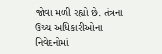જોવા મળી રહ્યો છે. તંત્રના ઉચ્ચ અધિકારીઓના નિવેદનોમાં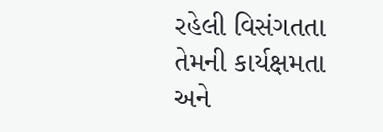રહેલી વિસંગતતા તેમની કાર્યક્ષમતા અને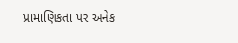પ્રામાણિકતા પર અનેક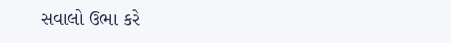સવાલો ઉભા કરે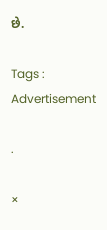છે.

Tags :
Advertisement

.

×